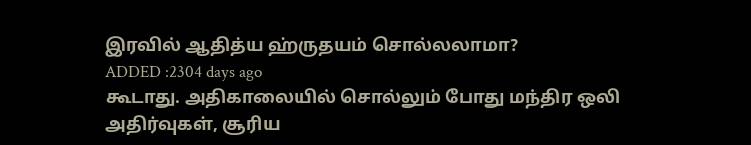இரவில் ஆதித்ய ஹ்ருதயம் சொல்லலாமா?
ADDED :2304 days ago
கூடாது. அதிகாலையில் சொல்லும் போது மந்திர ஒலி அதிர்வுகள், சூரிய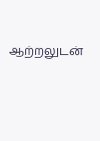ஆற்றலுடன்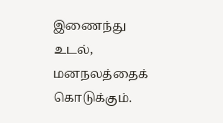இணைந்து உடல், மனநலத்தைக் கொடுக்கும்.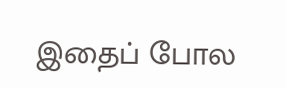இதைப் போல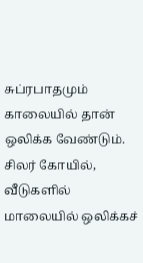சுப்ரபாதமும் காலையில் தான் ஒலிக்க வேண்டும். சிலர் கோயில், வீடுகளில் மாலையில் ஒலிக்கச்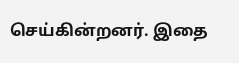செய்கின்றனர். இதை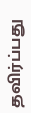தவிர்ப்பது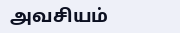அவசியம்